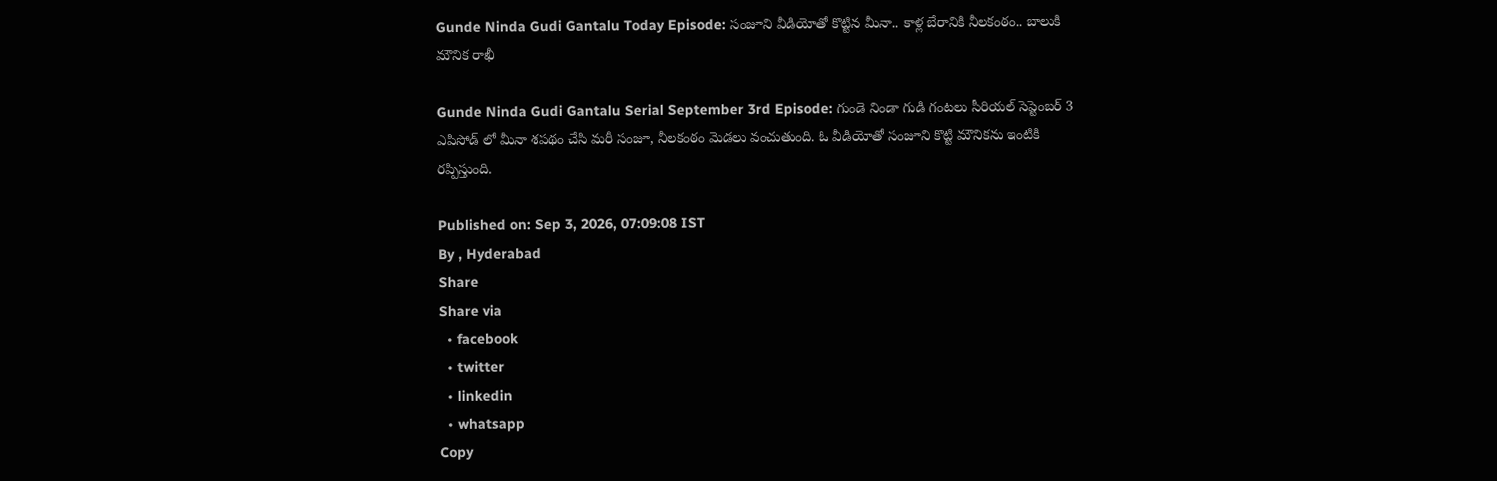Gunde Ninda Gudi Gantalu Today Episode: సంజూని వీడియోతో కొట్టిన మీనా.. కాళ్ల బేరానికి నీలకంఠం.. బాలుకి మౌనిక రాఖీ

Gunde Ninda Gudi Gantalu Serial September 3rd Episode: గుండె నిండా గుడి గంటలు సీరియల్ సెప్టెంబర్ 3 ఎపిసోడ్ లో మీనా శపథం చేసి మరీ సంజూ, నీలకంఠం మెడలు వంచుతుంది. ఓ వీడియోతో సంజూని కొట్టి మౌనికను ఇంటికి రప్పిస్తుంది.

Published on: Sep 3, 2026, 07:09:08 IST
By , Hyderabad
Share
Share via
  • facebook
  • twitter
  • linkedin
  • whatsapp
Copy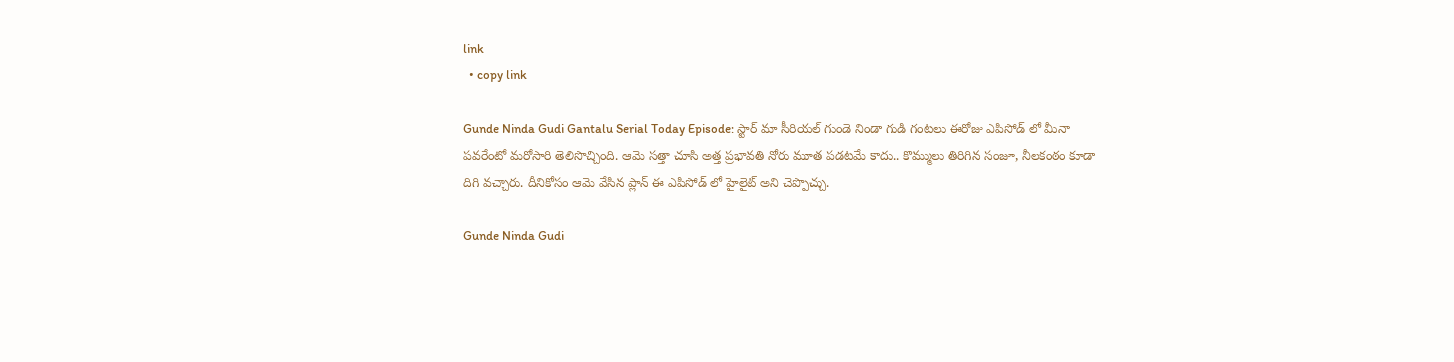link
  • copy link

Gunde Ninda Gudi Gantalu Serial Today Episode: స్టార్ మా సీరియల్ గుండె నిండా గుడి గంటలు ఈరోజు ఎపిసోడ్ లో మీనా పవరేంటో మరోసారి తెలిసొచ్చింది. ఆమె సత్తా చూసి అత్త ప్రభావతి నోరు మూత పడటమే కాదు.. కొమ్ములు తిరిగిన సంజూ, నీలకంఠం కూడా దిగి వచ్చారు. దీనికోసం ఆమె వేసిన ప్లాన్ ఈ ఎపిసోడ్ లో హైలైట్ అని చెప్పొచ్చు.

Gunde Ninda Gudi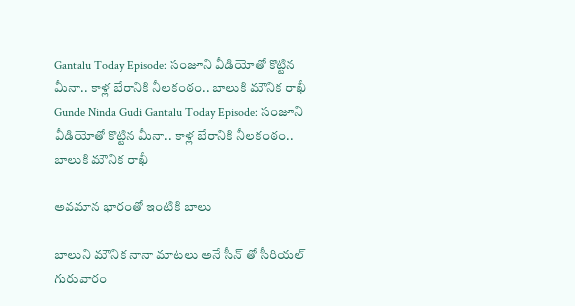Gantalu Today Episode: సంజూని వీడియోతో కొట్టిన మీనా.. కాళ్ల బేరానికి నీలకంఠం.. బాలుకి మౌనిక రాఖీ
Gunde Ninda Gudi Gantalu Today Episode: సంజూని వీడియోతో కొట్టిన మీనా.. కాళ్ల బేరానికి నీలకంఠం.. బాలుకి మౌనిక రాఖీ

అవమాన భారంతో ఇంటికి బాలు

బాలుని మౌనిక నానా మాటలు అనే సీన్ తో సీరియల్ గురువారం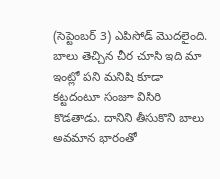(సెప్టెంబర్ 3) ఎపిసోడ్ మొదలైంది. బాలు తెచ్చిన చీర చూసి ఇది మా ఇంట్లో పని మనిషి కూడా కట్టదంటూ సంజూ విసిరి కొడతాడు. దానిని తీసుకొని బాలు అవమాన భారంతో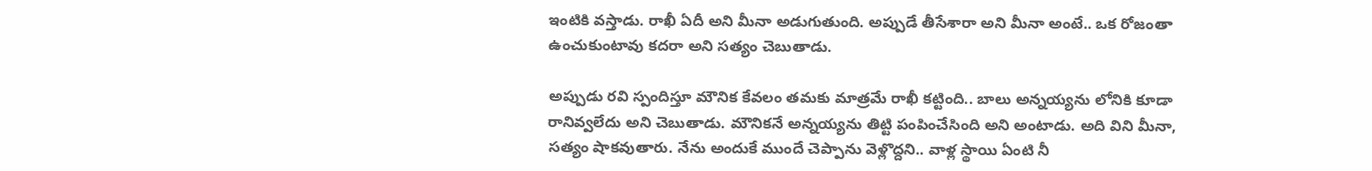ఇంటికి వస్తాడు. రాఖీ ఏదీ అని మీనా అడుగుతుంది. అప్పుడే తీసేశారా అని మీనా అంటే.. ఒక రోజంతా ఉంచుకుంటావు కదరా అని సత్యం చెబుతాడు.

అప్పుడు రవి స్పందిస్తూ మౌనిక కేవలం తమకు మాత్రమే రాఖీ కట్టింది.. బాలు అన్నయ్యను లోనికి కూడా రానివ్వలేదు అని చెబుతాడు. మౌనికనే అన్నయ్యను తిట్టి పంపించేసింది అని అంటాడు. అది విని మీనా, సత్యం షాకవుతారు. నేను అందుకే ముందే చెప్పాను వెళ్లొద్దని.. వాళ్ల స్థాయి ఏంటి నీ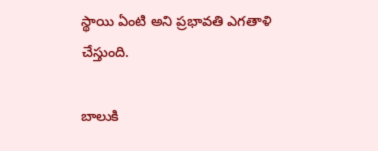స్థాయి ఏంటి అని ప్రభావతి ఎగతాళి చేస్తుంది.

బాలుకి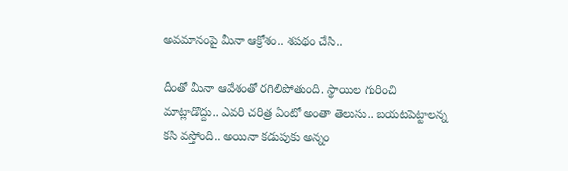అవమానంపై మీనా ఆక్రోశం.. శపథం చేసి..

దీంతో మీనా ఆవేశంతో రగిలిపోతుంది. స్థాయిల గురించి మాట్లాడొద్దు.. ఎవరి చరిత్ర ఏంటో అంతా తెలుసు.. బయటపెట్టాలన్న కసి వస్తోంది.. అయినా కడుపుకు అన్నం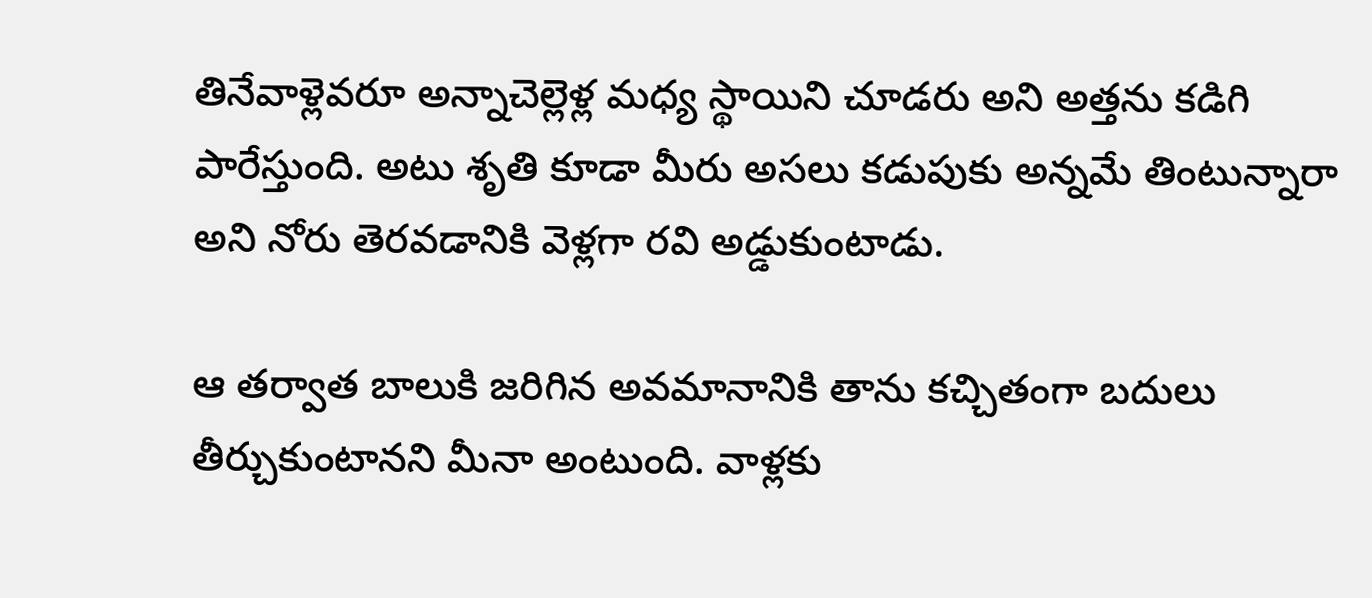తినేవాళ్లెవరూ అన్నాచెల్లెళ్ల మధ్య స్థాయిని చూడరు అని అత్తను కడిగి పారేస్తుంది. అటు శృతి కూడా మీరు అసలు కడుపుకు అన్నమే తింటున్నారా అని నోరు తెరవడానికి వెళ్లగా రవి అడ్డుకుంటాడు.

ఆ తర్వాత బాలుకి జరిగిన అవమానానికి తాను కచ్చితంగా బదులు తీర్చుకుంటానని మీనా అంటుంది. వాళ్లకు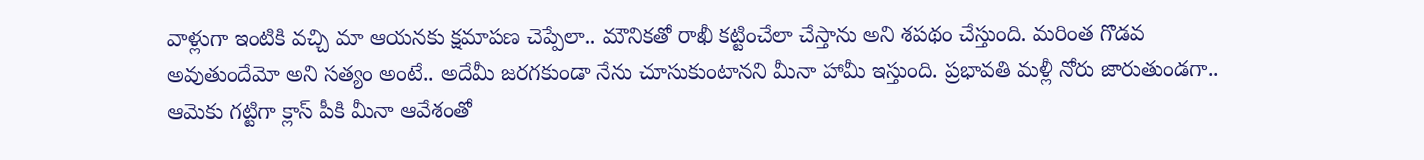వాళ్లుగా ఇంటికి వచ్చి మా ఆయనకు క్షమాపణ చెప్పేలా.. మౌనికతో రాఖీ కట్టించేలా చేస్తాను అని శపథం చేస్తుంది. మరింత గొడవ అవుతుందేమో అని సత్యం అంటే.. అదేమీ జరగకుండా నేను చూసుకుంటానని మీనా హామీ ఇస్తుంది. ప్రభావతి మళ్లీ నోరు జారుతుండగా.. ఆమెకు గట్టిగా క్లాస్ పీకి మీనా ఆవేశంతో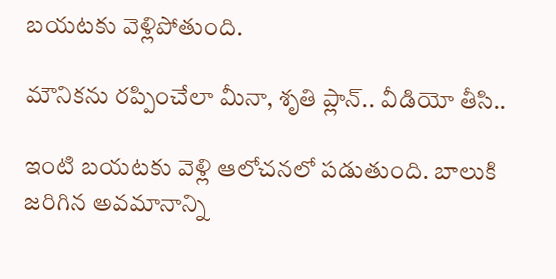బయటకు వెళ్లిపోతుంది.

మౌనికను రప్పించేలా మీనా, శృతి ప్లాన్.. వీడియో తీసి..

ఇంటి బయటకు వెళ్లి ఆలోచనలో పడుతుంది. బాలుకి జరిగిన అవమానాన్ని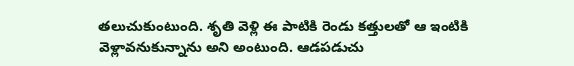తలుచుకుంటుంది. శృతి వెళ్లి ఈ పాటికి రెండు కత్తులతో ఆ ఇంటికి వెళ్లావనుకున్నాను అని అంటుంది. ఆడపడుచు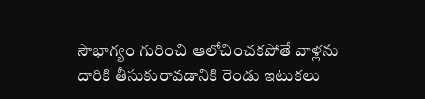సౌభాగ్యం గురించి ఆలోచించకపోతే వాళ్లను దారికి తీసుకురావడానికి రెండు ఇటుకలు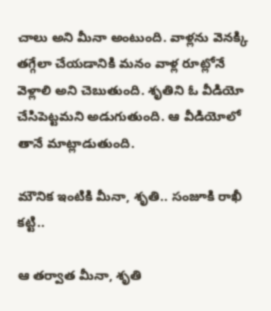చాలు అని మీనా అంటుంది. వాళ్లను వెనక్కి తగ్గేలా చేయడానికి మనం వాళ్ల రూట్లోనే వెళ్లాలి అని చెబుతుంది. శృతిని ఓ వీడియో చేసిపెట్టమని అడుగుతుంది. ఆ వీడియోలో తానే మాట్లాడుతుంది.

మౌనిక ఇంటికి మీనా, శృతి.. సంజూకి రాఖీ కట్టి..

ఆ తర్వాత మీనా, శృతి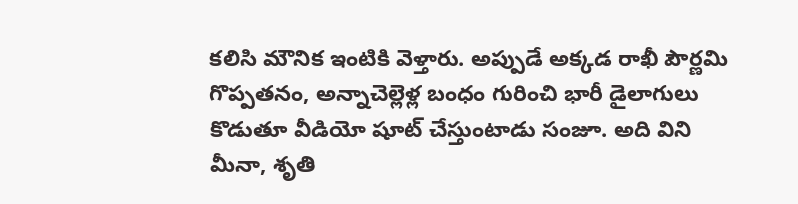కలిసి మౌనిక ఇంటికి వెళ్తారు. అప్పుడే అక్కడ రాఖీ పౌర్ణమి గొప్పతనం, అన్నాచెల్లెళ్ల బంధం గురించి భారీ డైలాగులు కొడుతూ వీడియో షూట్ చేస్తుంటాడు సంజూ. అది విని మీనా, శృతి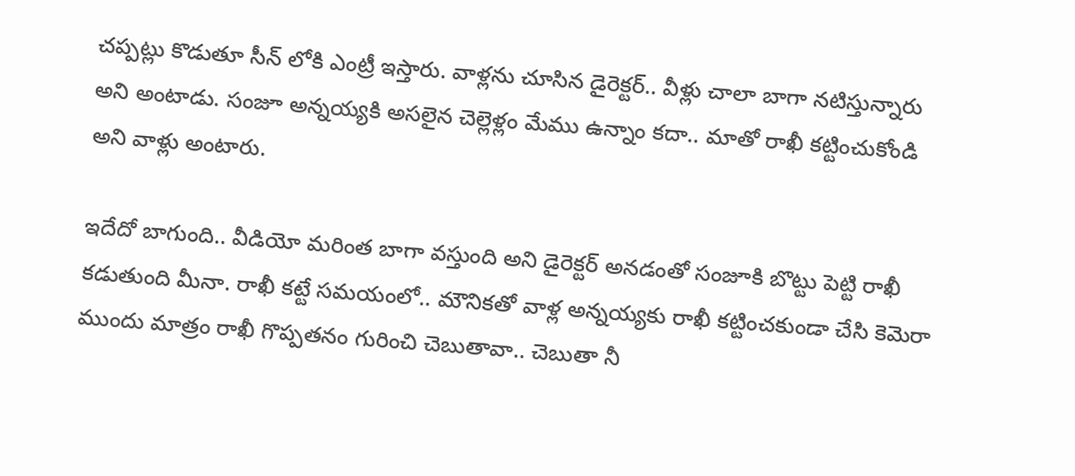చప్పట్లు కొడుతూ సీన్ లోకి ఎంట్రీ ఇస్తారు. వాళ్లను చూసిన డైరెక్టర్.. వీళ్లు చాలా బాగా నటిస్తున్నారు అని అంటాడు. సంజూ అన్నయ్యకి అసలైన చెల్లెళ్లం మేము ఉన్నాం కదా.. మాతో రాఖీ కట్టించుకోండి అని వాళ్లు అంటారు.

ఇదేదో బాగుంది.. వీడియో మరింత బాగా వస్తుంది అని డైరెక్టర్ అనడంతో సంజూకి బొట్టు పెట్టి రాఖీ కడుతుంది మీనా. రాఖీ కట్టే సమయంలో.. మౌనికతో వాళ్ల అన్నయ్యకు రాఖీ కట్టించకుండా చేసి కెమెరా ముందు మాత్రం రాఖీ గొప్పతనం గురించి చెబుతావా.. చెబుతా నీ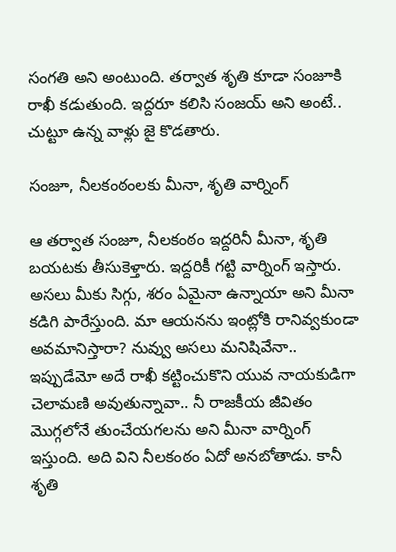సంగతి అని అంటుంది. తర్వాత శృతి కూడా సంజూకి రాఖీ కడుతుంది. ఇద్దరూ కలిసి సంజయ్ అని అంటే.. చుట్టూ ఉన్న వాళ్లు జై కొడతారు.

సంజూ, నీలకంఠంలకు మీనా, శృతి వార్నింగ్

ఆ తర్వాత సంజూ, నీలకంఠం ఇద్దరినీ మీనా, శృతి బయటకు తీసుకెళ్తారు. ఇద్దరికీ గట్టి వార్నింగ్ ఇస్తారు. అసలు మీకు సిగ్గు, శరం ఏమైనా ఉన్నాయా అని మీనా కడిగి పారేస్తుంది. మా ఆయనను ఇంట్లోకి రానివ్వకుండా అవమానిస్తారా? నువ్వు అసలు మనిషివేనా.. ఇప్పుడేమో అదే రాఖీ కట్టించుకొని యువ నాయకుడిగా చెలామణి అవుతున్నావా.. నీ రాజకీయ జీవితం మొగ్గలోనే తుంచేయగలను అని మీనా వార్నింగ్ ఇస్తుంది. అది విని నీలకంఠం ఏదో అనబోతాడు. కానీ శృతి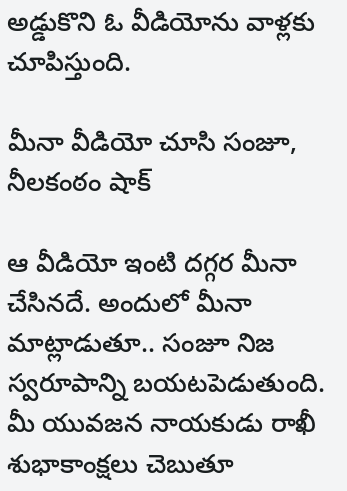అడ్డుకొని ఓ వీడియోను వాళ్లకు చూపిస్తుంది.

మీనా వీడియో చూసి సంజూ, నీలకంఠం షాక్

ఆ వీడియో ఇంటి దగ్గర మీనా చేసినదే. అందులో మీనా మాట్లాడుతూ.. సంజూ నిజ స్వరూపాన్ని బయటపెడుతుంది. మీ యువజన నాయకుడు రాఖీ శుభాకాంక్షలు చెబుతూ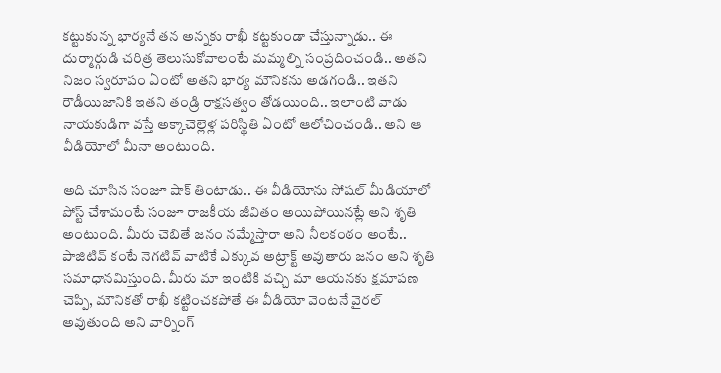కట్టుకున్న భార్యనే తన అన్నకు రాఖీ కట్టకుండా చేస్తున్నాడు.. ఈ దుర్మార్గుడి చరిత్ర తెలుసుకోవాలంటే మమ్మల్ని సంప్రదించండి.. అతని నిజం స్వరూపం ఏంటో అతని భార్య మౌనికను అడగండి.. ఇతని రౌడీయిజానికి ఇతని తండ్రి రాక్షసత్వం తోడయింది.. ఇలాంటి వాడు నాయకుడిగా వస్తే అక్కాచెల్లెళ్ల పరిస్థితి ఏంటో ఆలోచించండి.. అని ఆ వీడియోలో మీనా అంటుంది.

అది చూసిన సంజూ షాక్ తింటాడు.. ఈ వీడియోను సోషల్ మీడియాలో పోస్ట్ చేశామంటే సంజూ రాజకీయ జీవితం అయిపోయినట్లే అని శృతి అంటుంది. మీరు చెబితే జనం నమ్మేస్తారా అని నీలకంఠం అంటే.. పాజిటివ్ కంటే నెగటివ్ వాటికే ఎక్కువ అట్రాక్ట్ అవుతారు జనం అని శృతి సమాధానమిస్తుంది. మీరు మా ఇంటికి వచ్చి మా ఆయనకు క్షమాపణ చెప్పి, మౌనికతో రాఖీ కట్టించకపోతే ఈ వీడియో వెంటనే వైరల్ అవుతుంది అని వార్నింగ్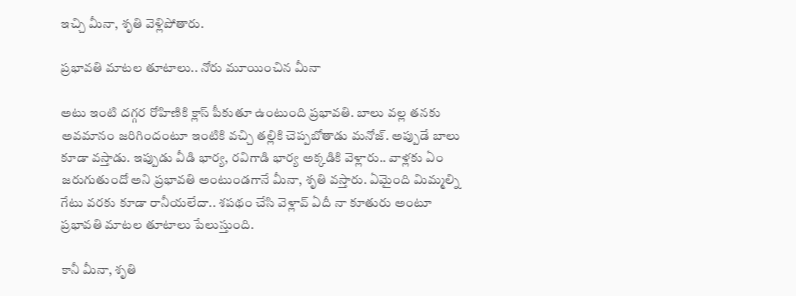ఇచ్చి మీనా, శృతి వెళ్లిపోతారు.

ప్రభావతి మాటల తూటాలు.. నోరు మూయించిన మీనా

అటు ఇంటి దగ్గర రోహిణికి క్లాస్ పీకుతూ ఉంటుంది ప్రభావతి. బాలు వల్ల తనకు అవమానం జరిగిందంటూ ఇంటికి వచ్చి తల్లికి చెప్పబోతాడు మనోజ్. అప్పుడే బాలు కూడా వస్తాడు. ఇప్పుడు వీడి భార్య, రవిగాడి భార్య అక్కడికి వెళ్లారు.. వాళ్లకు ఏం జరుగుతుందో అని ప్రభావతి అంటుండగానే మీనా, శృతి వస్తారు. ఏమైంది మిమ్మల్ని గేటు వరకు కూడా రానీయలేదా.. శపథం చేసి వెళ్లావ్ ఏదీ నా కూతురు అంటూ ప్రభావతి మాటల తూటాలు పేలుస్తుంది.

కానీ మీనా, శృతి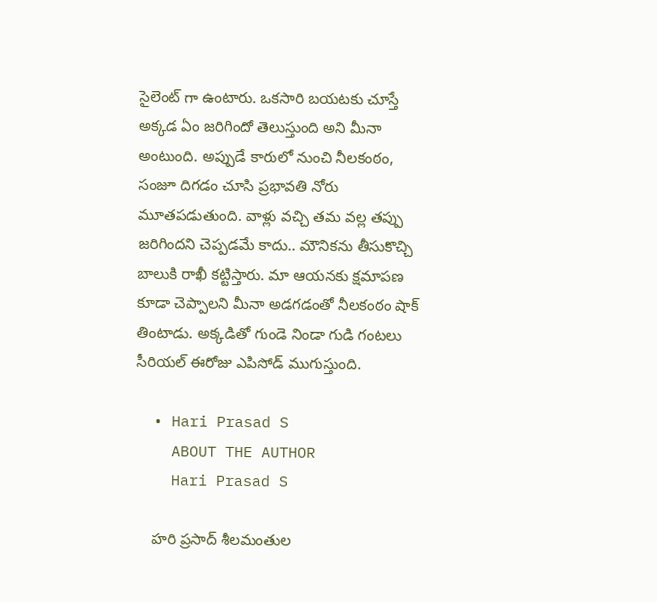సైలెంట్ గా ఉంటారు. ఒకసారి బయటకు చూస్తే అక్కడ ఏం జరిగిందో తెలుస్తుంది అని మీనా అంటుంది. అప్పుడే కారులో నుంచి నీలకంఠం, సంజూ దిగడం చూసి ప్రభావతి నోరు మూతపడుతుంది. వాళ్లు వచ్చి తమ వల్ల తప్పు జరిగిందని చెప్పడమే కాదు.. మౌనికను తీసుకొచ్చి బాలుకి రాఖీ కట్టిస్తారు. మా ఆయనకు క్షమాపణ కూడా చెప్పాలని మీనా అడగడంతో నీలకంఠం షాక్ తింటాడు. అక్కడితో గుండె నిండా గుడి గంటలు సీరియల్ ఈరోజు ఎపిసోడ్ ముగుస్తుంది.

  • Hari Prasad S
    ABOUT THE AUTHOR
    Hari Prasad S

    హరి ప్రసాద్ శీలమంతుల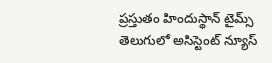ప్రస్తుతం హిందుస్థాన్ టైమ్స్ తెలుగులో అసిస్టెంట్ న్యూస్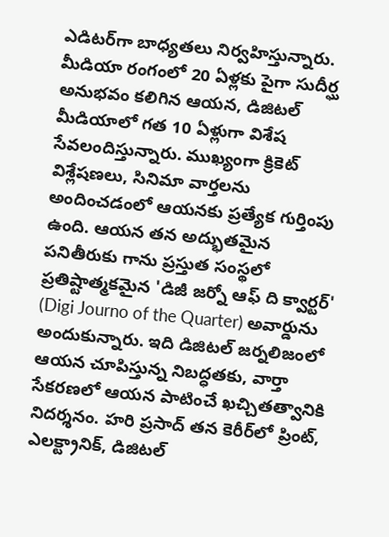ఎడిటర్‌గా బాధ్యతలు నిర్వహిస్తున్నారు. మీడియా రంగంలో 20 ఏళ్లకు పైగా సుదీర్ఘ అనుభవం కలిగిన ఆయన, డిజిటల్ మీడియాలో గత 10 ఏళ్లుగా విశేష సేవలందిస్తున్నారు. ముఖ్యంగా క్రికెట్ విశ్లేషణలు, సినిమా వార్తలను అందించడంలో ఆయనకు ప్రత్యేక గుర్తింపు ఉంది. ఆయన తన అద్భుతమైన పనితీరుకు గాను ప్రస్తుత సంస్థలో ప్రతిష్టాత్మకమైన 'డిజీ జర్నో ఆఫ్ ది క్వార్టర్' (Digi Journo of the Quarter) అవార్డును అందుకున్నారు. ఇది డిజిటల్ జర్నలిజంలో ఆయన చూపిస్తున్న నిబద్ధతకు, వార్తా సేకరణలో ఆయన పాటించే ఖచ్చితత్వానికి నిదర్శనం. హరి ప్రసాద్ తన కెరీర్‌లో ప్రింట్, ఎలక్ట్రానిక్, డిజిటల్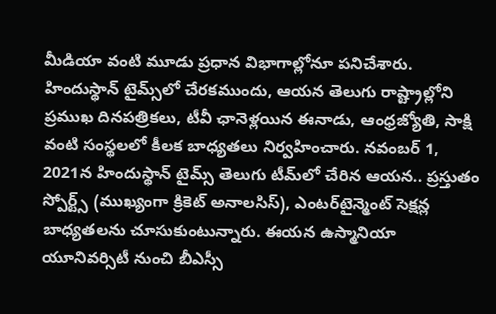మీడియా వంటి మూడు ప్రధాన విభాగాల్లోనూ పనిచేశారు. హిందుస్థాన్ టైమ్స్‌లో చేరకముందు, ఆయన తెలుగు రాష్ట్రాల్లోని ప్రముఖ దినపత్రికలు, టీవీ ఛానెళ్లయిన ఈనాడు, ఆంధ్రజ్యోతి, సాక్షి వంటి సంస్థలలో కీలక బాధ్యతలు నిర్వహించారు. నవంబర్ 1, 2021న హిందుస్థాన్ టైమ్స్ తెలుగు టీమ్‌లో చేరిన ఆయన.. ప్రస్తుతం స్పోర్ట్స్ (ముఖ్యంగా క్రికెట్ అనాలసిస్), ఎంటర్‌టైన్మెంట్ సెక్షన్ల బాధ్యతలను చూసుకుంటున్నారు. ఈయన ఉస్మానియా యూనివర్సిటీ నుంచి బీఎస్సీ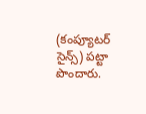(కంప్యూటర్ సైన్స్) పట్టా పొందారు.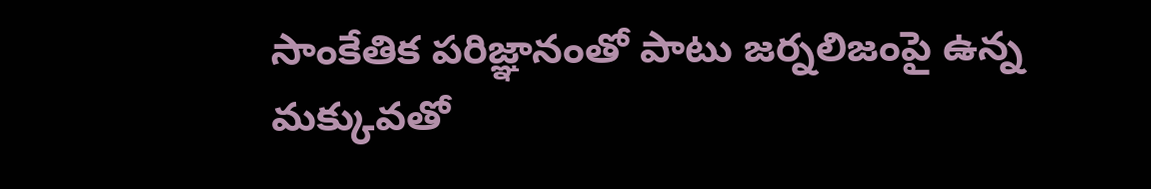సాంకేతిక పరిజ్ఞానంతో పాటు జర్నలిజంపై ఉన్న మక్కువతో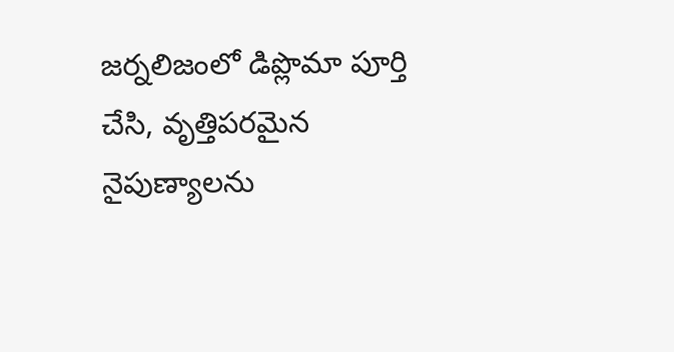జర్నలిజంలో డిప్లొమా పూర్తి చేసి, వృత్తిపరమైన నైపుణ్యాలను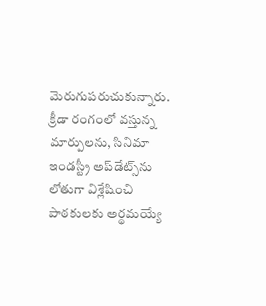మెరుగుపరుచుకున్నారు. క్రీడా రంగంలో వస్తున్న మార్పులను, సినిమా ఇండస్ట్రీ అప్‌డేట్స్‌ను లోతుగా విశ్లేషించి పాఠకులకు అర్థమయ్యే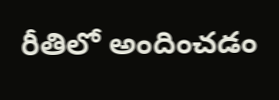రీతిలో అందించడం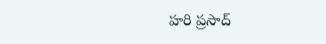హరి ప్రసాద్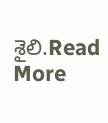శైలి.Read More